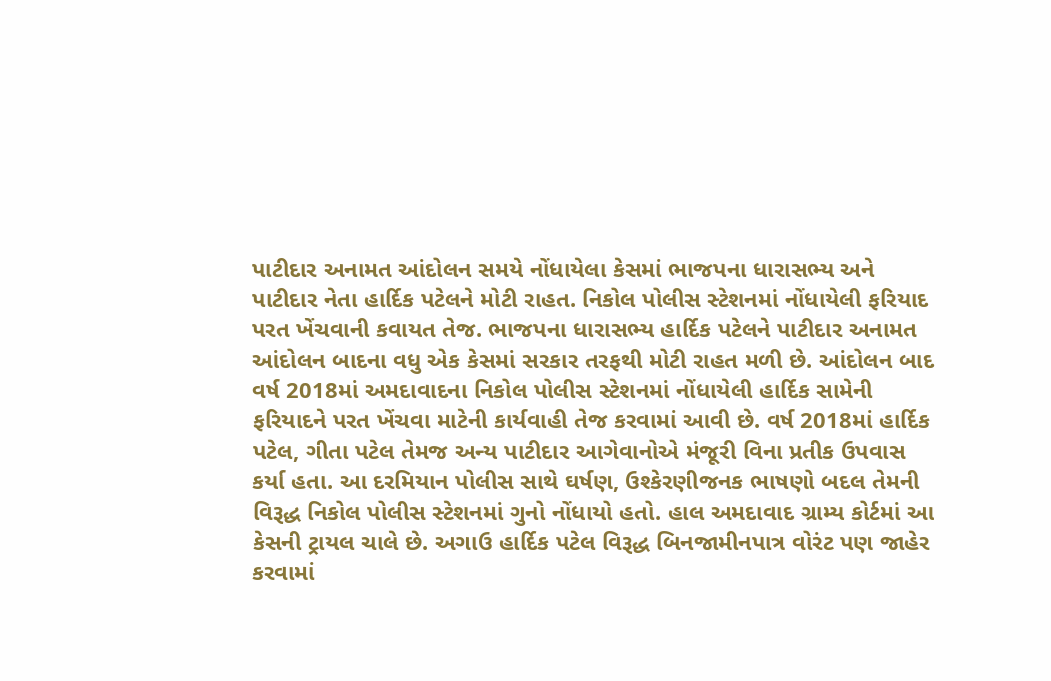પાટીદાર અનામત આંદોલન સમયે નોંધાયેલા કેસમાં ભાજપના ધારાસભ્ય અને પાટીદાર નેતા હાર્દિક પટેલને મોટી રાહત. નિકોલ પોલીસ સ્ટેશનમાં નોંધાયેલી ફરિયાદ પરત ખેંચવાની કવાયત તેજ. ભાજપના ધારાસભ્ય હાર્દિક પટેલને પાટીદાર અનામત આંદોલન બાદના વધુ એક કેસમાં સરકાર તરફથી મોટી રાહત મળી છે. આંદોલન બાદ વર્ષ 2018માં અમદાવાદના નિકોલ પોલીસ સ્ટેશનમાં નોંધાયેલી હાર્દિક સામેની ફરિયાદને પરત ખેંચવા માટેની કાર્યવાહી તેજ કરવામાં આવી છે. વર્ષ 2018માં હાર્દિક પટેલ, ગીતા પટેલ તેમજ અન્ય પાટીદાર આગેવાનોએ મંજૂરી વિના પ્રતીક ઉપવાસ કર્યા હતા. આ દરમિયાન પોલીસ સાથે ઘર્ષણ, ઉશ્કેરણીજનક ભાષણો બદલ તેમની વિરૂદ્ધ નિકોલ પોલીસ સ્ટેશનમાં ગુનો નોંધાયો હતો. હાલ અમદાવાદ ગ્રામ્ય કોર્ટમાં આ કેસની ટ્રાયલ ચાલે છે. અગાઉ હાર્દિક પટેલ વિરૂદ્ધ બિનજામીનપાત્ર વોરંટ પણ જાહેર કરવામાં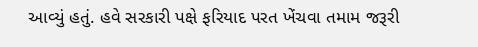આવ્યું હતું. હવે સરકારી પક્ષે ફરિયાદ પરત ખેંચવા તમામ જરૂરી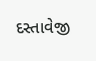દસ્તાવેજી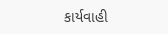કાર્યવાહી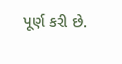પૂર્ણ કરી છે.